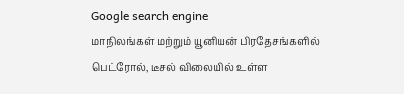Google search engine
மாநிலங்கள் மற்றும் யூனியன் பிரதேசங்களில் பெட்ரோல், டீசல் விலையில் உள்ள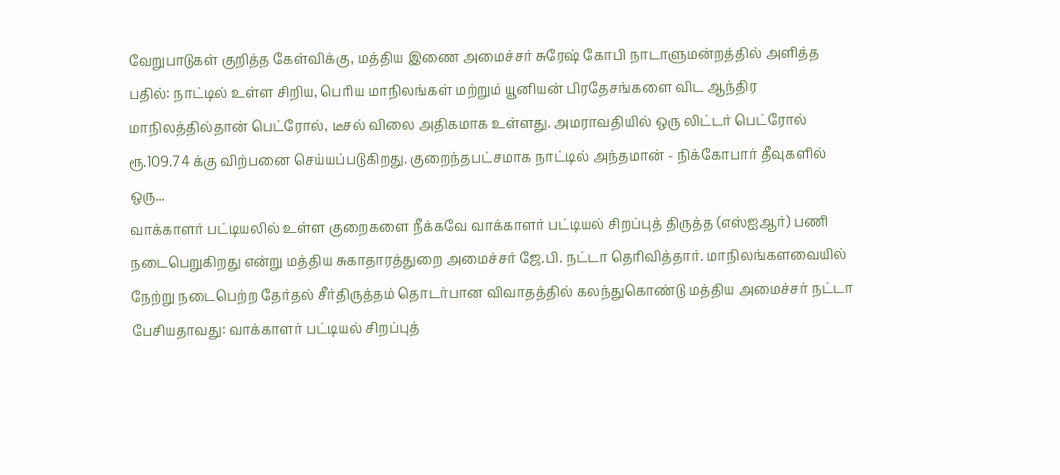வேறுபாடுகள் குறித்த கேள்விக்கு, மத்திய இணை அமைச்சர் சுரேஷ் கோபி நாடாளுமன்றத்தில் அளித்த பதில்: நாட்டில் உள்ள சிறிய, பெரிய மாநிலங்கள் மற்றும் யூனியன் பிரதேசங்களை விட ஆந்திர மாநிலத்தில்தான் பெட்ரோல், டீசல் விலை அதிகமாக உள்ளது. அமராவதியில் ஒரு லிட்டர் பெட்ரோல் ரூ.109.74 க்கு விற்பனை செய்யப்படுகிறது. குறைந்தபட்சமாக நாட்டில் அந்தமான் - நிக்கோபார் தீவுகளில் ஒரு...
வாக்காளர் பட்டியலில் உள்ள குறைகளை நீக்கவே வாக்காளர் பட்டியல் சிறப்புத் திருத்த (எஸ்ஐஆர்) பணி நடைபெறுகிறது என்று மத்திய சுகாதாரத்துறை அமைச்சர் ஜே.பி. நட்டா தெரிவித்தார். மாநிலங்களவையில் நேற்று நடைபெற்ற தேர்தல் சீர்திருத்தம் தொடர்பான விவாதத்தில் கலந்துகொண்டு மத்திய அமைச்சர் நட்டா பேசியதாவது: வாக்காளர் பட்டியல் சிறப்புத்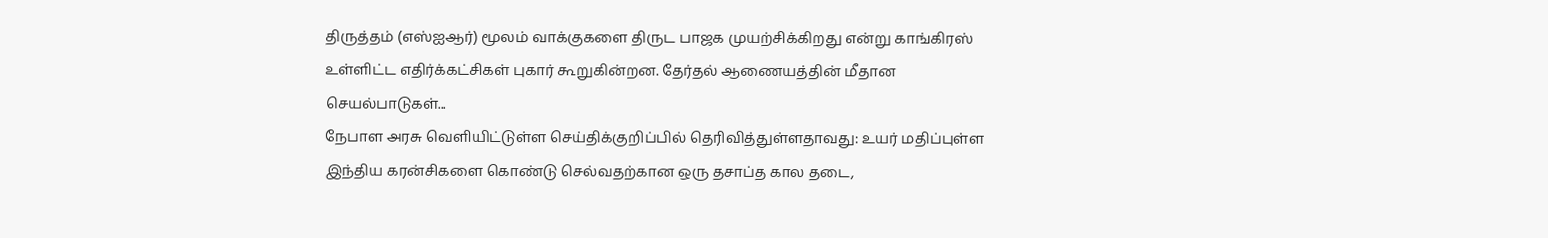திருத்தம் (எஸ்ஐஆர்) மூலம் வாக்குகளை திருட பாஜக முயற்சிக்கிறது என்று காங்கிரஸ் உள்ளிட்ட எதிர்க்கட்சிகள் புகார் கூறுகின்றன. தேர்தல் ஆணையத்தின் மீதான செயல்பாடுகள்...
நேபாள அரசு வெளியிட்டுள்ள செய்திக்குறிப்பில் தெரிவித்துள்ளதாவது: உயர் மதிப்புள்ள இந்திய கரன்சிகளை கொண்டு செல்வதற்கான ஒரு தசாப்த கால தடை,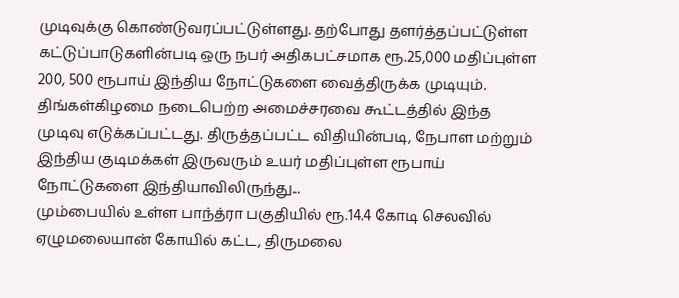முடிவுக்கு கொண்டுவரப்பட்டுள்ளது. தற்போது தளர்த்தப்பட்டுள்ள கட்டுப்பாடுகளின்படி ஒரு நபர் அதிகபட்சமாக ரூ.25,000 மதிப்புள்ள 200, 500 ரூபாய் இந்திய நோட்டுகளை வைத்திருக்க முடியும். திங்கள்கிழமை நடைபெற்ற அமைச்சரவை கூட்டத்தில் இந்த முடிவு எடுக்கப்பட்டது. திருத்தப்பட்ட விதியின்படி, நேபாள மற்றும் இந்திய குடிமக்கள் இருவரும் உயர் மதிப்புள்ள ரூபாய் நோட்டுகளை இந்தியாவிலிருந்து...
மும்பையில் உள்ள பாந்த்ரா பகுதியில் ரூ.14.4 கோடி செலவில் ஏழுமலையான் கோயில் கட்ட, திருமலை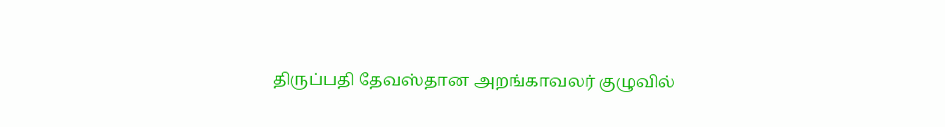திருப்பதி தேவஸ்தான அறங்காவலர் குழுவில்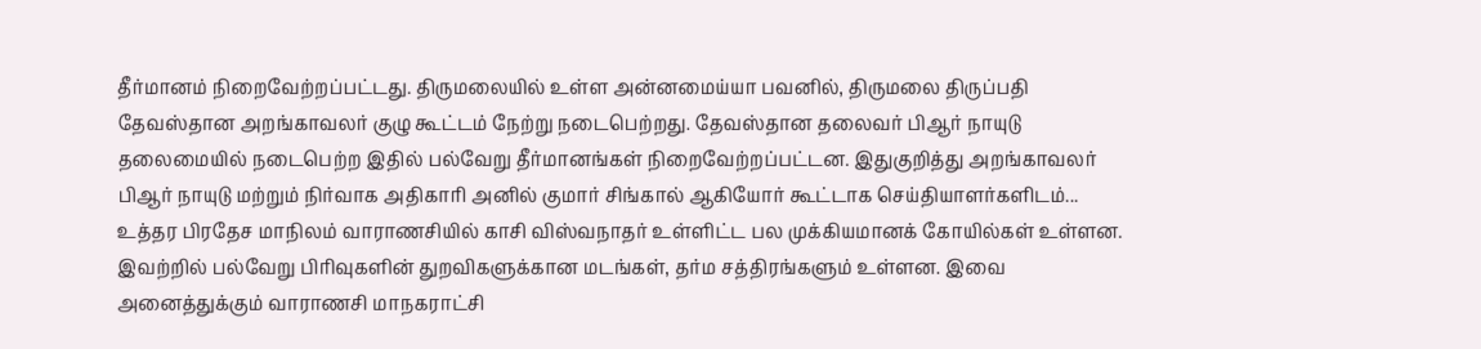தீர்மானம் நிறைவேற்றப்பட்டது. திருமலையில் உள்ள அன்னமைய்யா பவனில், திருமலை திருப்பதி தேவஸ்தான அறங்காவலர் குழு கூட்டம் நேற்று நடைபெற்றது. தேவஸ்தான தலைவர் பிஆர் நாயுடு தலைமையில் நடைபெற்ற இதில் பல்வேறு தீர்மானங்கள் நிறைவேற்றப்பட்டன. இதுகுறித்து அறங்காவலர் பிஆர் நாயுடு மற்றும் நிர்வாக அதிகாரி அனில் குமார் சிங்கால் ஆகியோர் கூட்டாக செய்தியாளர்களிடம்...
உத்தர பிரதேச மாநிலம் வாராணசியில் காசி விஸ்வநாதர் உள்ளிட்ட பல முக்கியமானக் கோயில்கள் உள்ளன. இவற்றில் பல்வேறு பிரிவுகளின் துறவிகளுக்கான மடங்கள், தர்ம சத்திரங்களும் உள்ளன. இவை அனைத்துக்கும் வாராணசி மாநகராட்சி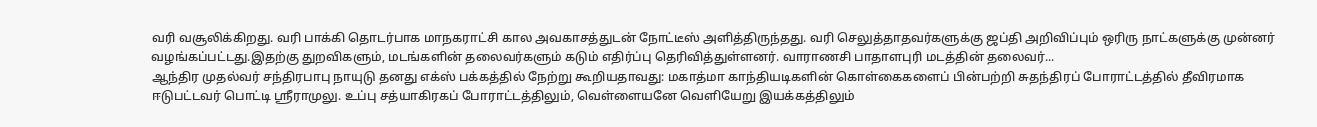வரி வசூலிக்கிறது. வரி பாக்கி தொடர்பாக மாநகராட்சி கால அவகாசத்துடன் நோட்டீஸ் அளித்திருந்தது. வரி செலுத்தாதவர்களுக்கு ஜப்தி அறிவிப்பும் ஒரிரு நாட்களுக்கு முன்னர் வழங்கப்பட்டது.இதற்கு துறவிகளும், மடங்களின் தலைவர்களும் கடும் எதிர்ப்பு தெரிவித்துள்ளனர். வாராணசி பாதாளபுரி மடத்தின் தலைவர்...
ஆந்திர முதல்வர் சந்திரபாபு நாயுடு தனது எக்ஸ் பக்கத்தில் நேற்று கூறியதாவது: மகாத்மா காந்தியடிகளின் கொள்கைகளைப் பின்பற்றி சுதந்திரப் போராட்டத்தில் தீவிரமாக ஈடுபட்டவர் பொட்டி ஸ்ரீராமுலு. உப்பு சத்யாகிரகப் போராட்டத்திலும், வெள்ளையனே வெளியேறு இயக்கத்திலும்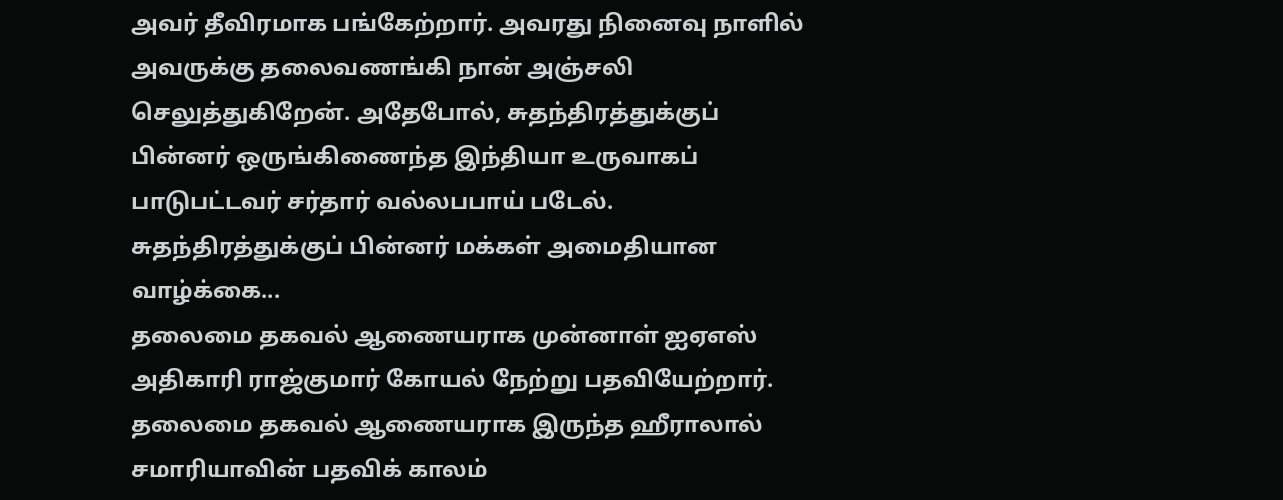அவர் தீவிரமாக பங்கேற்றார். அவரது நினைவு நாளில் அவருக்கு தலைவணங்கி நான் அஞ்சலி செலுத்துகிறேன். அதேபோல், சுதந்திரத்துக்குப் பின்னர் ஒருங்கிணைந்த இந்தியா உருவாகப் பாடுபட்டவர் சர்தார் வல்லபபாய் படேல். சுதந்திரத்துக்குப் பின்னர் மக்கள் அமைதியான வாழ்க்கை...
தலைமை தகவல் ஆணையராக முன்னாள் ஐஏஎஸ் அதிகாரி ராஜ்குமார் கோயல் நேற்று பதவியேற்றார். தலைமை தகவல் ஆணையராக இருந்த ஹீராலால் சமாரியாவின் பதவிக் காலம்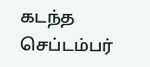கடந்த செப்டம்பர்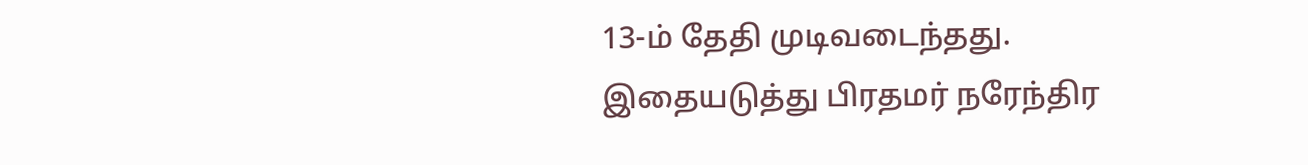13-ம் தேதி முடிவடைந்தது. இதையடுத்து பிரதமர் நரேந்திர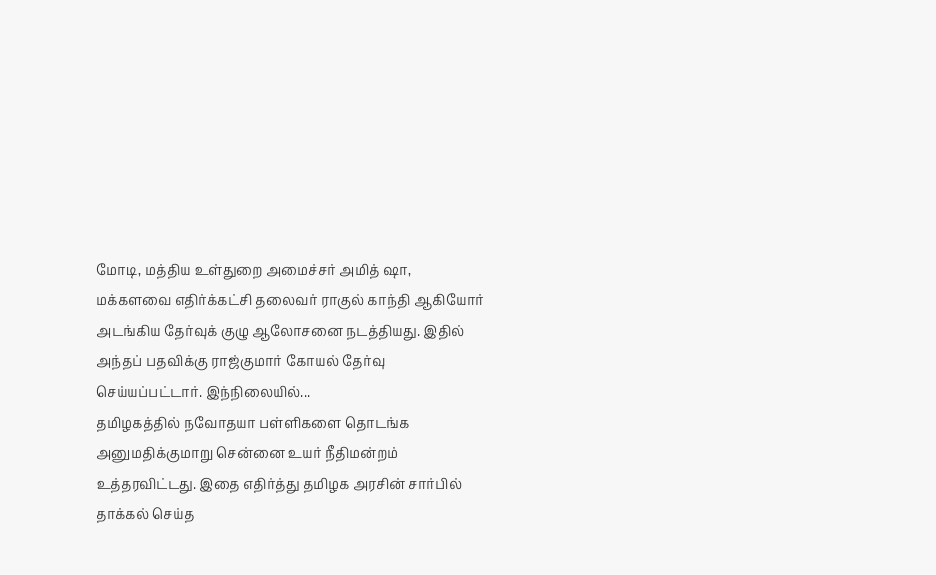மோடி, மத்திய உள்துறை அமைச்சர் அமித் ஷா, மக்களவை எதிர்க்கட்சி தலைவர் ராகுல் காந்தி ஆகியோர் அடங்கிய தேர்வுக் குழு ஆலோசனை நடத்தியது. இதில் அந்தப் பதவிக்கு ராஜ்குமார் கோயல் தேர்வு செய்யப்பட்டார். இந்நிலையில்...
தமிழகத்தில் நவோதயா பள்ளிகளை தொடங்க அனுமதிக்குமாறு சென்னை உயர் நீதிமன்றம் உத்தரவிட்டது. இதை எதிர்த்து தமிழக அரசின் சார்பில் தாக்கல் செய்த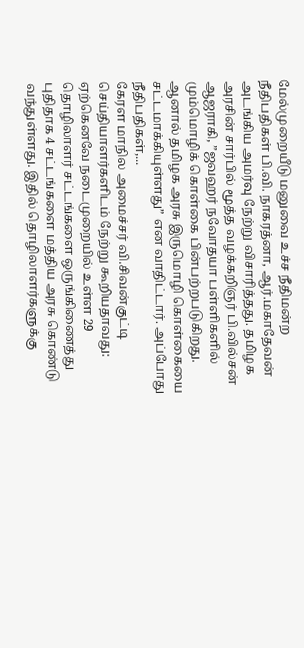மேல்முறையீடு மனுவை உச்ச நீதிமன்ற நீதிபதிகள் பி.வி. நாகரத்னா, ஆர்.மகாதேவன் அடங்கிய அமர்வு நேற்று விசாரித்தது. தமிழக அரசின் சார்பில் மூத்த வழக்கறிஞர் பி.வில்சன் ஆஜராகி, ”ஜவஹர் நவோதயா பள்ளிகளில் மும்மொழிக் கொள்கை பின்பற்றபடுகிறது. ஆனால் தமிழக அரசு இருமொழி கொள்கையை சட்டமாக்கியுள்ளது” என வாதிட்டார். அப்போது நீதிபதிகள்,...
கேரள மாநில அமைச்சர் வி.சிவன்குட்டி செய்தியாளர்களிடம் நேற்று கூறியதாவது: ஏற்கெனவே நடைமுறையில் உள்ள 29 தொழிலாளர் சட்டங்களை ஒருங்கிணைத்து புதிதாக 4 சட்டங்களை மத்திய அரசு கொண்டு வந்துள்ளது. இதில் தொழிலாளர்களுக்கு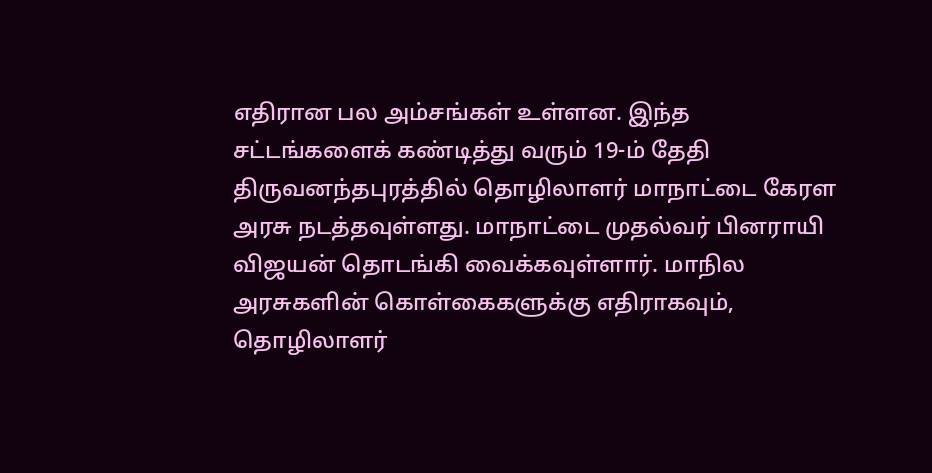எதிரான பல அம்சங்கள் உள்ளன. இந்த சட்டங்களைக் கண்டித்து வரும் 19-ம் தேதி திருவனந்தபுரத்தில் தொழிலாளர் மாநாட்டை கேரள அரசு நடத்தவுள்ளது. மாநாட்டை முதல்வர் பினராயி விஜயன் தொடங்கி வைக்கவுள்ளார். மாநில அரசுகளின் கொள்கைகளுக்கு எதிராகவும், தொழிலாளர்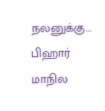நலனுக்கு...
பிஹார் மாநில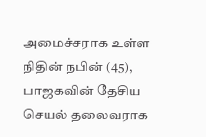அமைச்சராக உள்ள நிதின் நபின் (45), பாஜகவின் தேசிய செயல் தலைவராக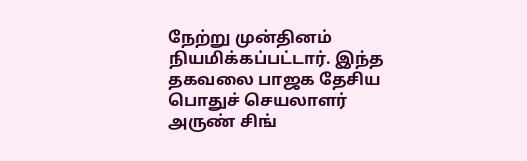நேற்று முன்தினம் நியமிக்கப்பட்டார். இந்த தகவலை பாஜக தேசிய பொதுச் செயலாளர் அருண் சிங்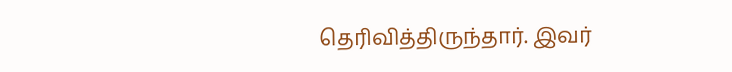தெரிவித்திருந்தார். இவர்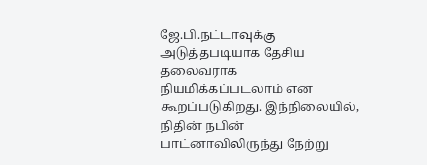ஜே.பி.நட்டாவுக்கு அடுத்தபடியாக தேசிய தலைவராக நியமிக்கப்படலாம் என கூறப்படுகிறது. இந்நிலையில், நிதின் நபின் பாட்னாவிலிருந்து நேற்று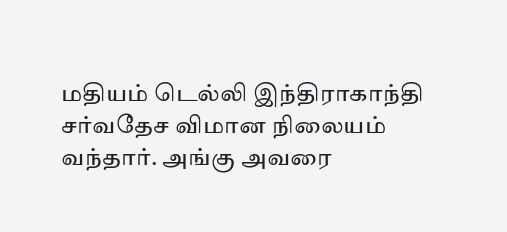மதியம் டெல்லி இந்திராகாந்தி சர்வதேச விமான நிலையம் வந்தார். அங்கு அவரை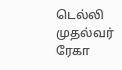டெல்லி முதல்வர் ரேகா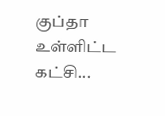குப்தா உள்ளிட்ட கட்சி...